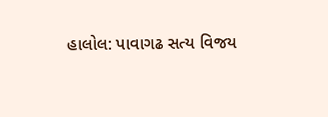હાલોલ: પાવાગઢ સત્ય વિજય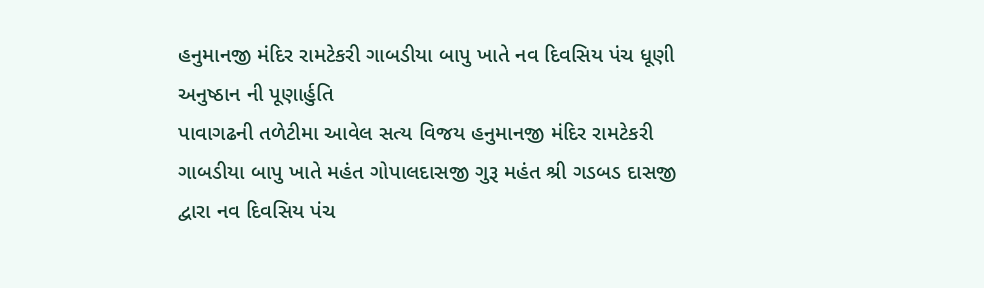હનુમાનજી મંદિર રામટેકરી ગાબડીયા બાપુ ખાતે નવ દિવસિય પંચ ધૂણી અનુષ્ઠાન ની પૂણાર્હુતિ
પાવાગઢની તળેટીમા આવેલ સત્ય વિજય હનુમાનજી મંદિર રામટેકરી ગાબડીયા બાપુ ખાતે મહંત ગોપાલદાસજી ગુરૂ મહંત શ્રી ગડબડ દાસજી દ્વારા નવ દિવસિય પંચ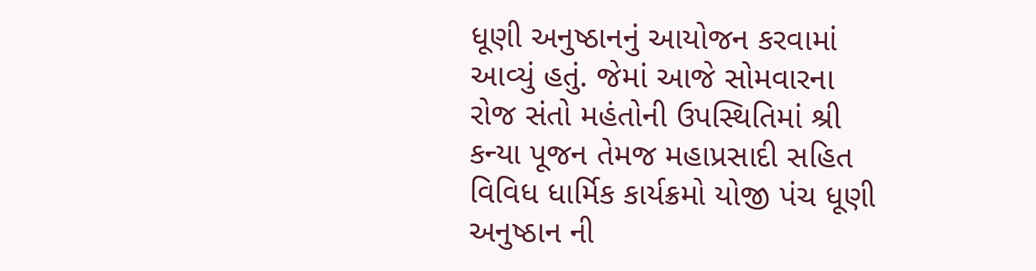ધૂણી અનુષ્ઠાનનું આયોજન કરવામાં આવ્યું હતું. જેમાં આજે સોમવારના રોજ સંતો મહંતોની ઉપસ્થિતિમાં શ્રી કન્યા પૂજન તેમજ મહાપ્રસાદી સહિત વિવિધ ધાર્મિક કાર્યક્રમો યોજી પંચ ધૂણી અનુષ્ઠાન ની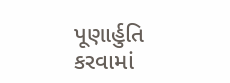પૂણાર્હુતિ કરવામાં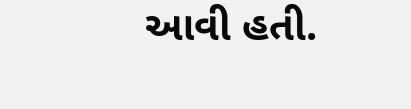આવી હતી.